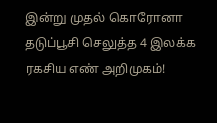இன்று முதல் கொரோனா தடுப்பூசி செலுத்த 4 இலக்க ரகசிய எண் அறிமுகம்!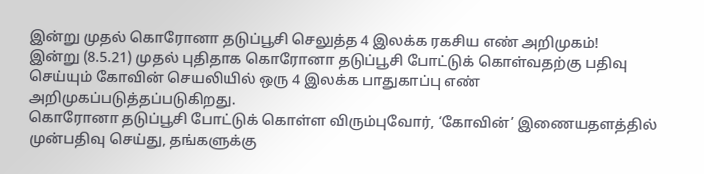இன்று முதல் கொரோனா தடுப்பூசி செலுத்த 4 இலக்க ரகசிய எண் அறிமுகம்!
இன்று (8.5.21) முதல் புதிதாக கொரோனா தடுப்பூசி போட்டுக் கொள்வதற்கு பதிவு செய்யும் கோவின் செயலியில் ஒரு 4 இலக்க பாதுகாப்பு எண் அறிமுகப்படுத்தப்படுகிறது.
கொரோனா தடுப்பூசி போட்டுக் கொள்ள விரும்புவோர், ‘கோவின்’ இணையதளத்தில் முன்பதிவு செய்து, தங்களுக்கு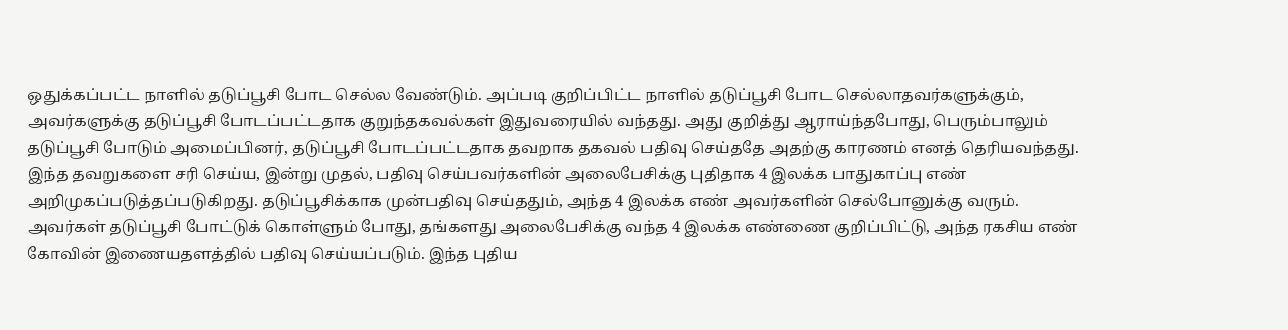ஒதுக்கப்பட்ட நாளில் தடுப்பூசி போட செல்ல வேண்டும். அப்படி குறிப்பிட்ட நாளில் தடுப்பூசி போட செல்லாதவர்களுக்கும், அவர்களுக்கு தடுப்பூசி போடப்பட்டதாக குறுந்தகவல்கள் இதுவரையில் வந்தது. அது குறித்து ஆராய்ந்தபோது, பெரும்பாலும் தடுப்பூசி போடும் அமைப்பினர், தடுப்பூசி போடப்பட்டதாக தவறாக தகவல் பதிவு செய்ததே அதற்கு காரணம் எனத் தெரியவந்தது.
இந்த தவறுகளை சரி செய்ய, இன்று முதல், பதிவு செய்பவர்களின் அலைபேசிக்கு புதிதாக 4 இலக்க பாதுகாப்பு எண் அறிமுகப்படுத்தப்படுகிறது. தடுப்பூசிக்காக முன்பதிவு செய்ததும், அந்த 4 இலக்க எண் அவர்களின் செல்போனுக்கு வரும். அவர்கள் தடுப்பூசி போட்டுக் கொள்ளும் போது, தங்களது அலைபேசிக்கு வந்த 4 இலக்க எண்ணை குறிப்பிட்டு, அந்த ரகசிய எண் கோவின் இணையதளத்தில் பதிவு செய்யப்படும். இந்த புதிய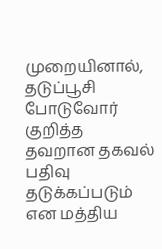முறையினால், தடுப்பூசி போடுவோர் குறித்த தவறான தகவல் பதிவு தடுக்கப்படும் என மத்திய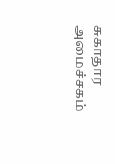சுகாதார அமைச்சகம்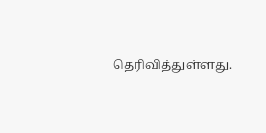தெரிவித்துள்ளது.